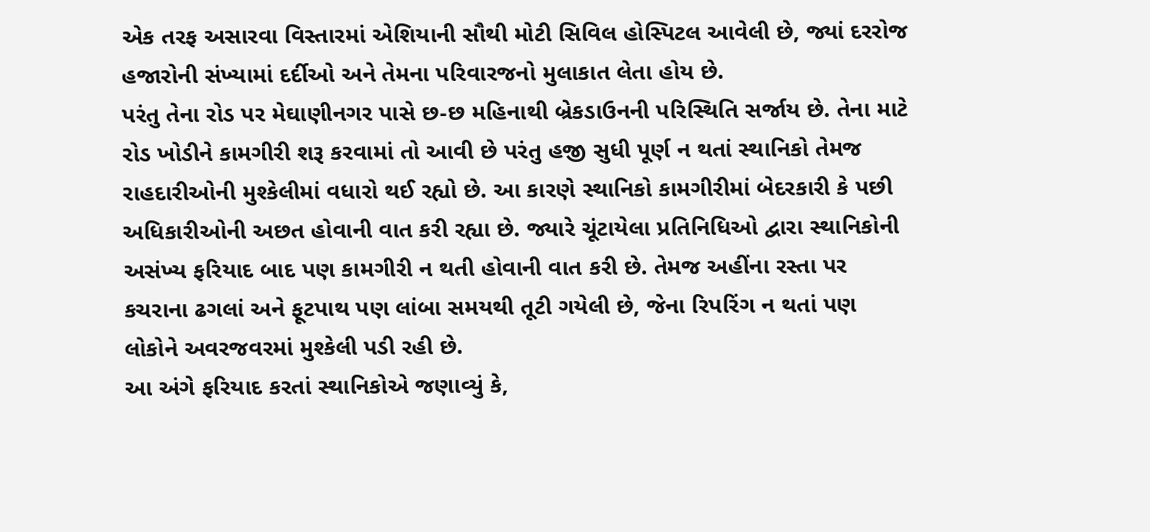એક તરફ અસારવા વિસ્તારમાં એશિયાની સૌથી મોટી સિવિલ હોસ્પિટલ આવેલી છે, જ્યાં દરરોજ હજારોની સંખ્યામાં દર્દીઓ અને તેમના પરિવારજનો મુલાકાત લેતા હોય છે.
પરંતુ તેના રોડ પર મેઘાણીનગર પાસે છ-છ મહિનાથી બ્રેકડાઉનની પરિસ્થિતિ સર્જાય છે. તેના માટે રોડ ખોડીને કામગીરી શરૂ કરવામાં તો આવી છે પરંતુ હજી સુધી પૂર્ણ ન થતાં સ્થાનિકો તેમજ રાહદારીઓની મુશ્કેલીમાં વધારો થઈ રહ્યો છે. આ કારણે સ્થાનિકો કામગીરીમાં બેદરકારી કે પછી અધિકારીઓની અછત હોવાની વાત કરી રહ્યા છે. જ્યારે ચૂંટાયેલા પ્રતિનિધિઓ દ્વારા સ્થાનિકોની અસંખ્ય ફરિયાદ બાદ પણ કામગીરી ન થતી હોવાની વાત કરી છે. તેમજ અહીંના રસ્તા પર કચરાના ઢગલાં અને ફૂટપાથ પણ લાંબા સમયથી તૂટી ગયેલી છે, જેના રિપરિંગ ન થતાં પણ લોકોને અવરજવરમાં મુશ્કેલી પડી રહી છે.
આ અંગે ફરિયાદ કરતાં સ્થાનિકોએ જણાવ્યું કે,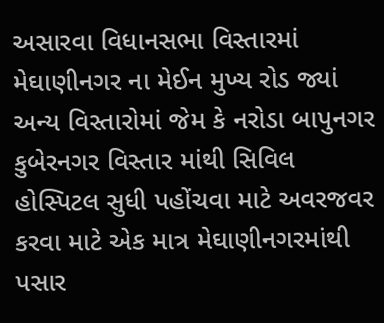અસારવા વિધાનસભા વિસ્તારમાં મેઘાણીનગર ના મેઈન મુખ્ય રોડ જ્યાં અન્ય વિસ્તારોમાં જેમ કે નરોડા બાપુનગર કુબેરનગર વિસ્તાર માંથી સિવિલ હોસ્પિટલ સુધી પહોંચવા માટે અવરજવર કરવા માટે એક માત્ર મેઘાણીનગરમાંથી પસાર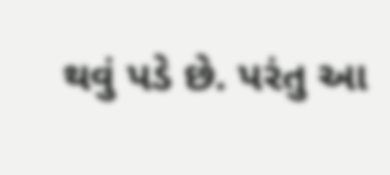થવું પડે છે. પરંતુ આ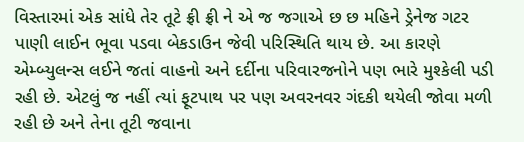વિસ્તારમાં એક સાંધે તેર તૂટે ફ્રી ફ્રી ને એ જ જગાએ છ છ મહિને ડ્રેનેજ ગટર પાણી લાઈન ભૂવા પડવા બેકડાઉન જેવી પરિસ્થિતિ થાય છે. આ કારણે એમ્બ્યુલન્સ લઈને જતાં વાહનો અને દર્દીના પરિવારજનોને પણ ભારે મુશ્કેલી પડી રહી છે. એટલું જ નહીં ત્યાં ફૂટપાથ પર પણ અવરનવર ગંદકી થયેલી જોવા મળી રહી છે અને તેના તૂટી જવાના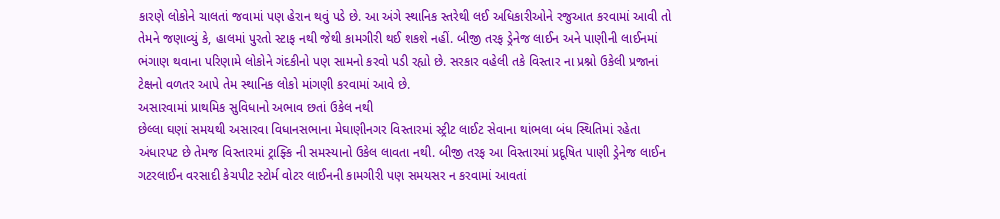કારણે લોકોને ચાલતાં જવામાં પણ હેરાન થવું પડે છે. આ અંગે સ્થાનિક સ્તરેથી લઈ અધિકારીઓને રજુઆત કરવામાં આવી તો તેમને જણાવ્યું કે, હાલમાં પુરતો સ્ટાફ નથી જેથી કામગીરી થઈ શકશે નહીં. બીજી તરફ ડ્રેનેજ લાઈન અને પાણીની લાઈનમાં ભંગાણ થવાના પરિણામે લોકોને ગંદકીનો પણ સામનો કરવો પડી રહ્યો છે. સરકાર વહેલી તકે વિસ્તાર ના પ્રશ્નો ઉકેલી પ્રજાનાં ટેક્ષનો વળતર આપે તેમ સ્થાનિક લોકો માંગણી કરવામાં આવે છે.
અસારવામાં પ્રાથમિક સુવિધાનો અભાવ છતાં ઉકેલ નથી
છેલ્લા ઘણાં સમયથી અસારવા વિધાનસભાના મેઘાણીનગર વિસ્તારમાં સ્ટ્રીટ લાઈટ સેવાના થાંભલા બંધ સ્થિતિમાં રહેતા અંધારપટ છે તેમજ વિસ્તારમાં ટ્રાફ્કિ ની સમસ્યાનો ઉકેલ લાવતા નથી. બીજી તરફ આ વિસ્તારમાં પ્રદૂષિત પાણી ડ્રેનેજ લાઈન ગટરલાઈન વરસાદી કેચપીટ સ્ટોર્મ વોટર લાઈનની કામગીરી પણ સમયસર ન કરવામાં આવતાં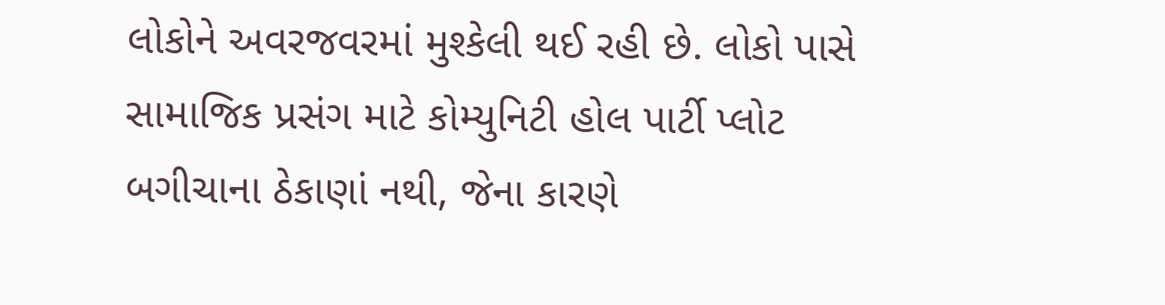લોકોને અવરજવરમાં મુશ્કેલી થઈ રહી છે. લોકો પાસે સામાજિક પ્રસંગ માટે કોમ્યુનિટી હોલ પાર્ટી પ્લોટ બગીચાના ઠેકાણાં નથી, જેના કારણે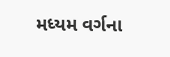મધ્યમ વર્ગના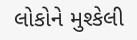લોકોને મુશ્કેલી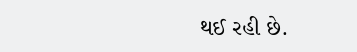થઈ રહી છે.